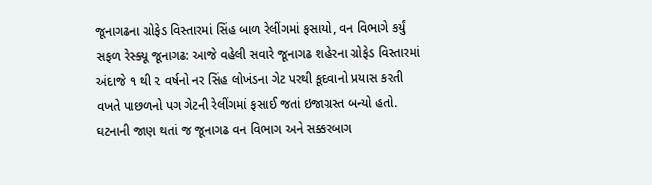જૂનાગઢના ગ્રોફેડ વિસ્તારમાં સિંહ બાળ રેલીંગમાં ફસાયો, વન વિભાગે કર્યું સફળ રેસ્ક્યૂ જૂનાગઢ: આજે વહેલી સવારે જૂનાગઢ શહેરના ગ્રોફેડ વિસ્તારમાં અંદાજે ૧ થી ૨ વર્ષનો નર સિંહ લોખંડના ગેટ પરથી કૂદવાનો પ્રયાસ કરતી વખતે પાછળનો પગ ગેટની રેલીંગમાં ફસાઈ જતાં ઇજાગ્રસ્ત બન્યો હતો. ઘટનાની જાણ થતાં જ જૂનાગઢ વન વિભાગ અને સક્કરબાગ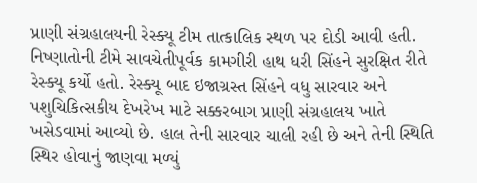પ્રાણી સંગ્રહાલયની રેસ્ક્યૂ ટીમ તાત્કાલિક સ્થળ પર દોડી આવી હતી. નિષ્ણાતોની ટીમે સાવચેતીપૂર્વક કામગીરી હાથ ધરી સિંહને સુરક્ષિત રીતે રેસ્ક્યૂ કર્યો હતો. રેસ્ક્યૂ બાદ ઇજાગ્રસ્ત સિંહને વધુ સારવાર અને પશુચિકિત્સકીય દેખરેખ માટે સક્કરબાગ પ્રાણી સંગ્રહાલય ખાતે ખસેડવામાં આવ્યો છે. હાલ તેની સારવાર ચાલી રહી છે અને તેની સ્થિતિ સ્થિર હોવાનું જાણવા મળ્યું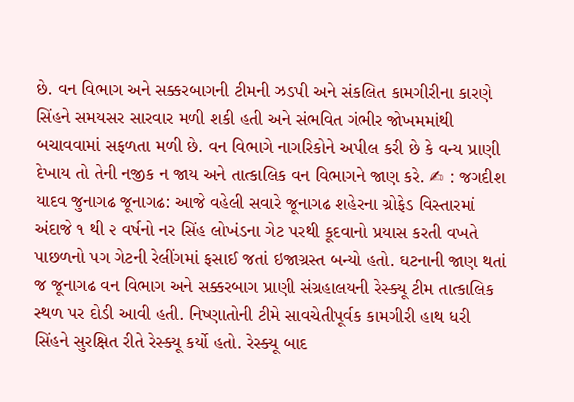છે. વન વિભાગ અને સક્કરબાગની ટીમની ઝડપી અને સંકલિત કામગીરીના કારણે સિંહને સમયસર સારવાર મળી શકી હતી અને સંભવિત ગંભીર જોખમમાંથી બચાવવામાં સફળતા મળી છે. વન વિભાગે નાગરિકોને અપીલ કરી છે કે વન્ય પ્રાણી દેખાય તો તેની નજીક ન જાય અને તાત્કાલિક વન વિભાગને જાણ કરે. ✍ : જગદીશ યાદવ જુનાગઢ જૂનાગઢ: આજે વહેલી સવારે જૂનાગઢ શહેરના ગ્રોફેડ વિસ્તારમાં અંદાજે ૧ થી ૨ વર્ષનો નર સિંહ લોખંડના ગેટ પરથી કૂદવાનો પ્રયાસ કરતી વખતે પાછળનો પગ ગેટની રેલીંગમાં ફસાઈ જતાં ઇજાગ્રસ્ત બન્યો હતો. ઘટનાની જાણ થતાં જ જૂનાગઢ વન વિભાગ અને સક્કરબાગ પ્રાણી સંગ્રહાલયની રેસ્ક્યૂ ટીમ તાત્કાલિક સ્થળ પર દોડી આવી હતી. નિષ્ણાતોની ટીમે સાવચેતીપૂર્વક કામગીરી હાથ ધરી સિંહને સુરક્ષિત રીતે રેસ્ક્યૂ કર્યો હતો. રેસ્ક્યૂ બાદ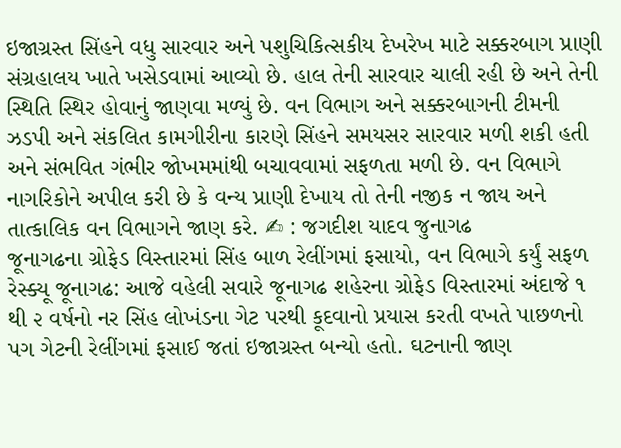ઇજાગ્રસ્ત સિંહને વધુ સારવાર અને પશુચિકિત્સકીય દેખરેખ માટે સક્કરબાગ પ્રાણી સંગ્રહાલય ખાતે ખસેડવામાં આવ્યો છે. હાલ તેની સારવાર ચાલી રહી છે અને તેની સ્થિતિ સ્થિર હોવાનું જાણવા મળ્યું છે. વન વિભાગ અને સક્કરબાગની ટીમની ઝડપી અને સંકલિત કામગીરીના કારણે સિંહને સમયસર સારવાર મળી શકી હતી અને સંભવિત ગંભીર જોખમમાંથી બચાવવામાં સફળતા મળી છે. વન વિભાગે નાગરિકોને અપીલ કરી છે કે વન્ય પ્રાણી દેખાય તો તેની નજીક ન જાય અને તાત્કાલિક વન વિભાગને જાણ કરે. ✍ : જગદીશ યાદવ જુનાગઢ
જૂનાગઢના ગ્રોફેડ વિસ્તારમાં સિંહ બાળ રેલીંગમાં ફસાયો, વન વિભાગે કર્યું સફળ રેસ્ક્યૂ જૂનાગઢ: આજે વહેલી સવારે જૂનાગઢ શહેરના ગ્રોફેડ વિસ્તારમાં અંદાજે ૧ થી ૨ વર્ષનો નર સિંહ લોખંડના ગેટ પરથી કૂદવાનો પ્રયાસ કરતી વખતે પાછળનો પગ ગેટની રેલીંગમાં ફસાઈ જતાં ઇજાગ્રસ્ત બન્યો હતો. ઘટનાની જાણ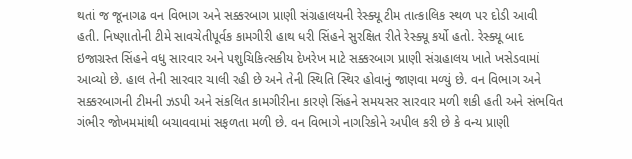થતાં જ જૂનાગઢ વન વિભાગ અને સક્કરબાગ પ્રાણી સંગ્રહાલયની રેસ્ક્યૂ ટીમ તાત્કાલિક સ્થળ પર દોડી આવી હતી. નિષ્ણાતોની ટીમે સાવચેતીપૂર્વક કામગીરી હાથ ધરી સિંહને સુરક્ષિત રીતે રેસ્ક્યૂ કર્યો હતો. રેસ્ક્યૂ બાદ ઇજાગ્રસ્ત સિંહને વધુ સારવાર અને પશુચિકિત્સકીય દેખરેખ માટે સક્કરબાગ પ્રાણી સંગ્રહાલય ખાતે ખસેડવામાં આવ્યો છે. હાલ તેની સારવાર ચાલી રહી છે અને તેની સ્થિતિ સ્થિર હોવાનું જાણવા મળ્યું છે. વન વિભાગ અને સક્કરબાગની ટીમની ઝડપી અને સંકલિત કામગીરીના કારણે સિંહને સમયસર સારવાર મળી શકી હતી અને સંભવિત ગંભીર જોખમમાંથી બચાવવામાં સફળતા મળી છે. વન વિભાગે નાગરિકોને અપીલ કરી છે કે વન્ય પ્રાણી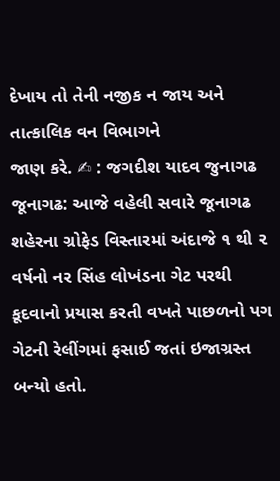દેખાય તો તેની નજીક ન જાય અને તાત્કાલિક વન વિભાગને
જાણ કરે. ✍ : જગદીશ યાદવ જુનાગઢ જૂનાગઢ: આજે વહેલી સવારે જૂનાગઢ શહેરના ગ્રોફેડ વિસ્તારમાં અંદાજે ૧ થી ૨ વર્ષનો નર સિંહ લોખંડના ગેટ પરથી કૂદવાનો પ્રયાસ કરતી વખતે પાછળનો પગ ગેટની રેલીંગમાં ફસાઈ જતાં ઇજાગ્રસ્ત બન્યો હતો.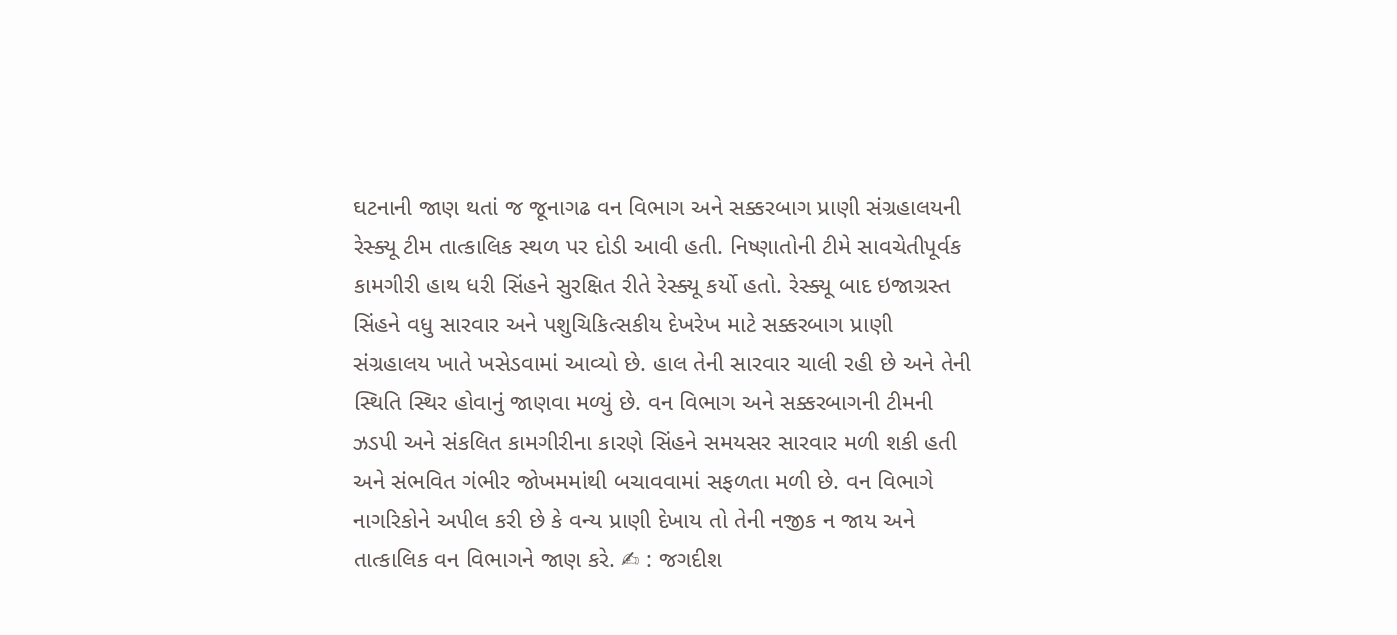ઘટનાની જાણ થતાં જ જૂનાગઢ વન વિભાગ અને સક્કરબાગ પ્રાણી સંગ્રહાલયની રેસ્ક્યૂ ટીમ તાત્કાલિક સ્થળ પર દોડી આવી હતી. નિષ્ણાતોની ટીમે સાવચેતીપૂર્વક કામગીરી હાથ ધરી સિંહને સુરક્ષિત રીતે રેસ્ક્યૂ કર્યો હતો. રેસ્ક્યૂ બાદ ઇજાગ્રસ્ત સિંહને વધુ સારવાર અને પશુચિકિત્સકીય દેખરેખ માટે સક્કરબાગ પ્રાણી સંગ્રહાલય ખાતે ખસેડવામાં આવ્યો છે. હાલ તેની સારવાર ચાલી રહી છે અને તેની સ્થિતિ સ્થિર હોવાનું જાણવા મળ્યું છે. વન વિભાગ અને સક્કરબાગની ટીમની ઝડપી અને સંકલિત કામગીરીના કારણે સિંહને સમયસર સારવાર મળી શકી હતી અને સંભવિત ગંભીર જોખમમાંથી બચાવવામાં સફળતા મળી છે. વન વિભાગે નાગરિકોને અપીલ કરી છે કે વન્ય પ્રાણી દેખાય તો તેની નજીક ન જાય અને તાત્કાલિક વન વિભાગને જાણ કરે. ✍ : જગદીશ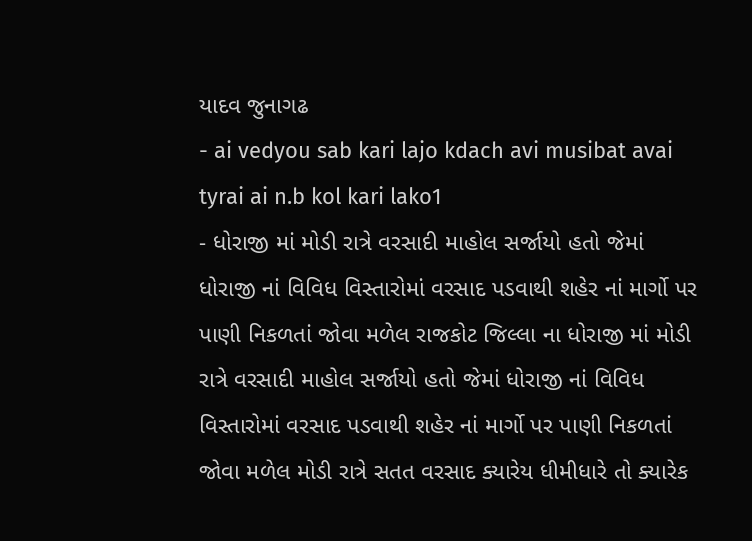યાદવ જુનાગઢ
- ai vedyou sab kari lajo kdach avi musibat avai tyrai ai n.b kol kari lako1
- ધોરાજી માં મોડી રાત્રે વરસાદી માહોલ સર્જાયો હતો જેમાં ધોરાજી નાં વિવિધ વિસ્તારોમાં વરસાદ પડવાથી શહેર નાં માર્ગો પર પાણી નિકળતાં જોવા મળેલ રાજકોટ જિલ્લા ના ધોરાજી માં મોડી રાત્રે વરસાદી માહોલ સર્જાયો હતો જેમાં ધોરાજી નાં વિવિધ વિસ્તારોમાં વરસાદ પડવાથી શહેર નાં માર્ગો પર પાણી નિકળતાં જોવા મળેલ મોડી રાત્રે સતત વરસાદ ક્યારેય ધીમીધારે તો ક્યારેક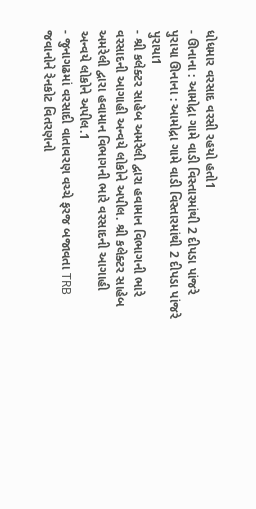ધોધમાર વરસાદ વરસી રહયો હતો1
- ઊનાના : આમોદ્રા ગામે વાડી વિસ્તારમાંથી 2 દીપડા પાંજરે પુરાયા ઊનાના : આમોદ્રા ગામે વાડી વિસ્તારમાંથી 2 દીપડા પાંજરે પુરાયા1
- શ્રી કલેક્ટર સાહેબ અમરેલી દ્વારા હવામાન વિભાગની ભારે વરસાદની આગાહી અન્વયે લોકોને અપીલ. શ્રી કલેક્ટર સાહેબ અમરેલી દ્વારા હવામાન વિભાગની ભારે વરસાદની આગાહી અન્વયે લોકોને અપીલ.1
- જુનાગઢમાં વરસાદી વાતાવરણ વચ્ચે ફરજ બજાવતા TRB જવાનોને રેનકોટ વિતરણનો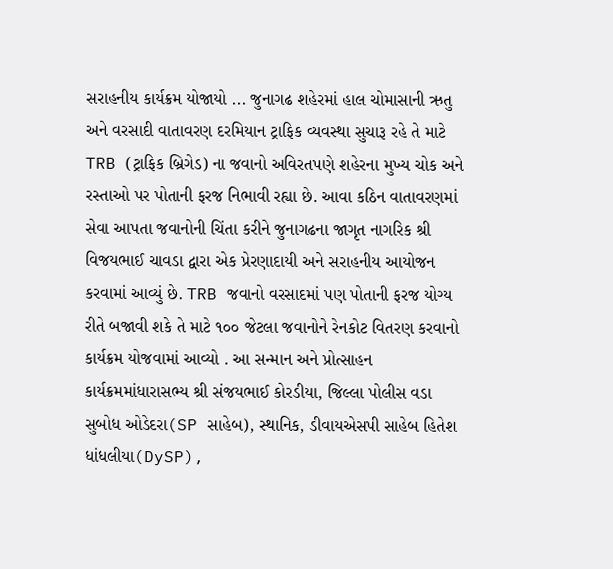સરાહનીય કાર્યક્રમ યોજાયો ... જુનાગઢ શહેરમાં હાલ ચોમાસાની ઋતુ અને વરસાદી વાતાવરણ દરમિયાન ટ્રાફિક વ્યવસ્થા સુચારૂ રહે તે માટે TRB (ટ્રાફિક બ્રિગેડ) ના જવાનો અવિરતપણે શહેરના મુખ્ય ચોક અને રસ્તાઓ પર પોતાની ફરજ નિભાવી રહ્યા છે. આવા કઠિન વાતાવરણમાં સેવા આપતા જવાનોની ચિંતા કરીને જુનાગઢના જાગૃત નાગરિક શ્રી વિજયભાઈ ચાવડા દ્વારા એક પ્રેરણાદાયી અને સરાહનીય આયોજન કરવામાં આવ્યું છે. TRB જવાનો વરસાદમાં પણ પોતાની ફરજ યોગ્ય રીતે બજાવી શકે તે માટે ૧૦૦ જેટલા જવાનોને રેનકોટ વિતરણ કરવાનો કાર્યક્રમ યોજવામાં આવ્યો . આ સન્માન અને પ્રોત્સાહન કાર્યક્રમમાંધારાસભ્ય શ્રી સંજયભાઈ કોરડીયા, જિલ્લા પોલીસ વડા સુબોધ ઓડેદરા(SP સાહેબ), સ્થાનિક, ડીવાયએસપી સાહેબ હિતેશ ધાંધલીયા(DySP),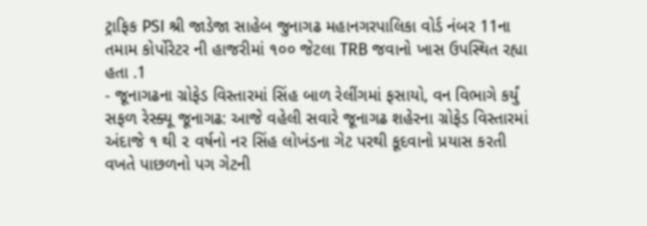ટ્રાફિક PSI શ્રી જાડેજા સાહેબ જુનાગઢ મહાનગરપાલિકા વોર્ડ નંબર 11ના તમામ કોર્પોરેટર ની હાજરીમાં ૧૦૦ જેટલા TRB જવાનો ખાસ ઉપસ્થિત રહ્યા હતા .1
- જૂનાગઢના ગ્રોફેડ વિસ્તારમાં સિંહ બાળ રેલીંગમાં ફસાયો, વન વિભાગે કર્યું સફળ રેસ્ક્યૂ જૂનાગઢ: આજે વહેલી સવારે જૂનાગઢ શહેરના ગ્રોફેડ વિસ્તારમાં અંદાજે ૧ થી ૨ વર્ષનો નર સિંહ લોખંડના ગેટ પરથી કૂદવાનો પ્રયાસ કરતી વખતે પાછળનો પગ ગેટની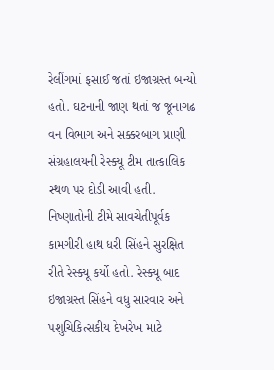રેલીંગમાં ફસાઈ જતાં ઇજાગ્રસ્ત બન્યો હતો. ઘટનાની જાણ થતાં જ જૂનાગઢ વન વિભાગ અને સક્કરબાગ પ્રાણી સંગ્રહાલયની રેસ્ક્યૂ ટીમ તાત્કાલિક સ્થળ પર દોડી આવી હતી. નિષ્ણાતોની ટીમે સાવચેતીપૂર્વક કામગીરી હાથ ધરી સિંહને સુરક્ષિત રીતે રેસ્ક્યૂ કર્યો હતો. રેસ્ક્યૂ બાદ ઇજાગ્રસ્ત સિંહને વધુ સારવાર અને પશુચિકિત્સકીય દેખરેખ માટે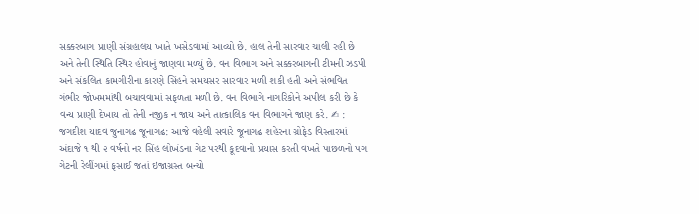સક્કરબાગ પ્રાણી સંગ્રહાલય ખાતે ખસેડવામાં આવ્યો છે. હાલ તેની સારવાર ચાલી રહી છે અને તેની સ્થિતિ સ્થિર હોવાનું જાણવા મળ્યું છે. વન વિભાગ અને સક્કરબાગની ટીમની ઝડપી અને સંકલિત કામગીરીના કારણે સિંહને સમયસર સારવાર મળી શકી હતી અને સંભવિત ગંભીર જોખમમાંથી બચાવવામાં સફળતા મળી છે. વન વિભાગે નાગરિકોને અપીલ કરી છે કે વન્ય પ્રાણી દેખાય તો તેની નજીક ન જાય અને તાત્કાલિક વન વિભાગને જાણ કરે. ✍ : જગદીશ યાદવ જુનાગઢ જૂનાગઢ: આજે વહેલી સવારે જૂનાગઢ શહેરના ગ્રોફેડ વિસ્તારમાં અંદાજે ૧ થી ૨ વર્ષનો નર સિંહ લોખંડના ગેટ પરથી કૂદવાનો પ્રયાસ કરતી વખતે પાછળનો પગ ગેટની રેલીંગમાં ફસાઈ જતાં ઇજાગ્રસ્ત બન્યો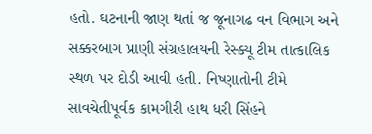હતો. ઘટનાની જાણ થતાં જ જૂનાગઢ વન વિભાગ અને સક્કરબાગ પ્રાણી સંગ્રહાલયની રેસ્ક્યૂ ટીમ તાત્કાલિક સ્થળ પર દોડી આવી હતી. નિષ્ણાતોની ટીમે સાવચેતીપૂર્વક કામગીરી હાથ ધરી સિંહને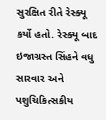સુરક્ષિત રીતે રેસ્ક્યૂ કર્યો હતો. રેસ્ક્યૂ બાદ ઇજાગ્રસ્ત સિંહને વધુ સારવાર અને પશુચિકિત્સકીય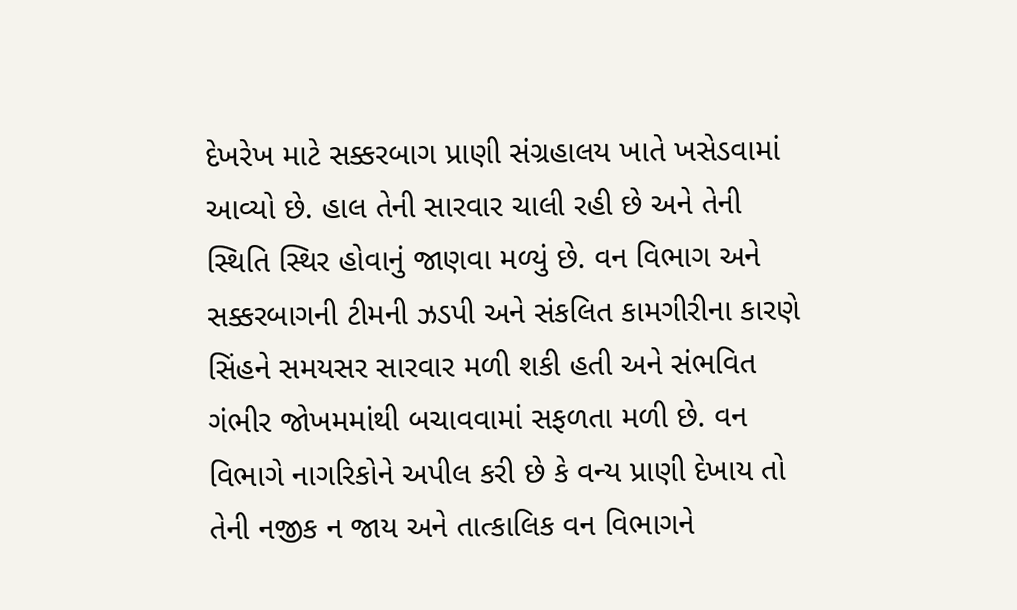દેખરેખ માટે સક્કરબાગ પ્રાણી સંગ્રહાલય ખાતે ખસેડવામાં આવ્યો છે. હાલ તેની સારવાર ચાલી રહી છે અને તેની સ્થિતિ સ્થિર હોવાનું જાણવા મળ્યું છે. વન વિભાગ અને સક્કરબાગની ટીમની ઝડપી અને સંકલિત કામગીરીના કારણે સિંહને સમયસર સારવાર મળી શકી હતી અને સંભવિત ગંભીર જોખમમાંથી બચાવવામાં સફળતા મળી છે. વન વિભાગે નાગરિકોને અપીલ કરી છે કે વન્ય પ્રાણી દેખાય તો તેની નજીક ન જાય અને તાત્કાલિક વન વિભાગને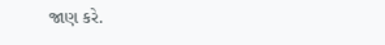જાણ કરે.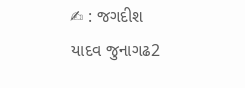✍ : જગદીશ યાદવ જુનાગઢ2